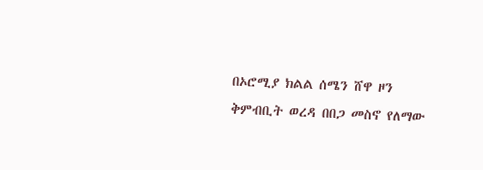በኦሮሚያ ክልል ሰሜን ሸዋ ዞን ቅምብቢት ወረዳ በበጋ መስኖ የለማው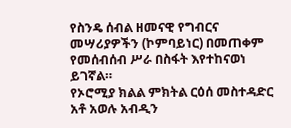የስንዴ ሰብል ዘመናዊ የግብርና መሣሪያዎችን (ኮምባይነር) በመጠቀም የመሰብሰብ ሥራ በስፋት እየተከናወነ ይገኛል።
የኦሮሚያ ክልል ምክትል ርዕሰ መስተዳድር አቶ አወሉ አብዲን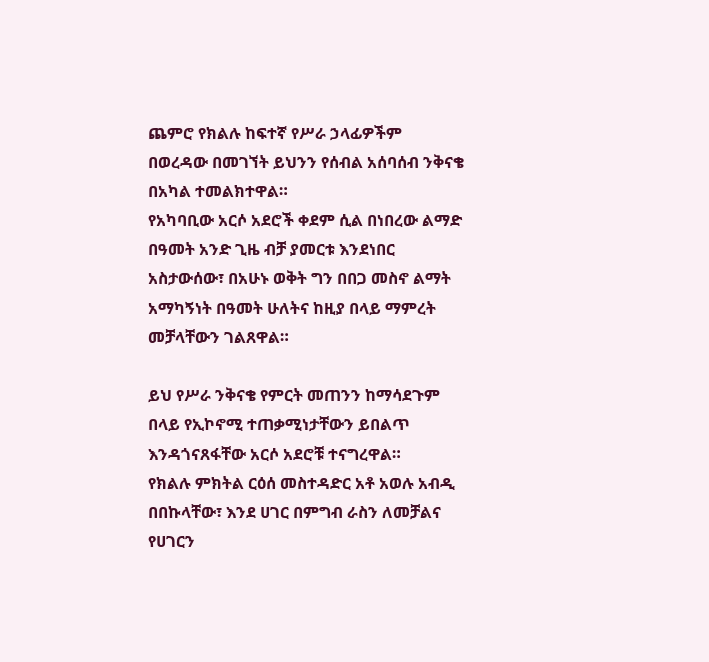ጨምሮ የክልሉ ከፍተኛ የሥራ ኃላፊዎችም በወረዳው በመገኘት ይህንን የሰብል አሰባሰብ ንቅናቄ በአካል ተመልክተዋል።
የአካባቢው አርሶ አደሮች ቀደም ሲል በነበረው ልማድ በዓመት አንድ ጊዜ ብቻ ያመርቱ እንደነበር አስታውሰው፣ በአሁኑ ወቅት ግን በበጋ መስኖ ልማት አማካኝነት በዓመት ሁለትና ከዚያ በላይ ማምረት መቻላቸውን ገልጸዋል።

ይህ የሥራ ንቅናቄ የምርት መጠንን ከማሳደጉም በላይ የኢኮኖሚ ተጠቃሚነታቸውን ይበልጥ እንዳጎናጸፋቸው አርሶ አደሮቹ ተናግረዋል።
የክልሉ ምክትል ርዕሰ መስተዳድር አቶ አወሉ አብዲ በበኩላቸው፣ እንደ ሀገር በምግብ ራስን ለመቻልና የሀገርን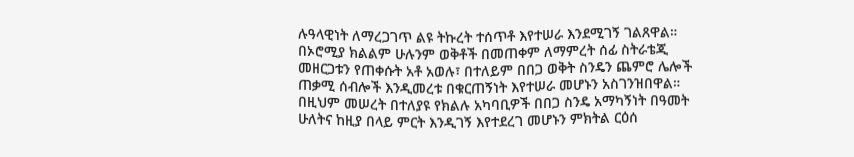ሉዓላዊነት ለማረጋገጥ ልዩ ትኩረት ተሰጥቶ እየተሠራ እንደሚገኝ ገልጸዋል።
በኦሮሚያ ክልልም ሁሉንም ወቅቶች በመጠቀም ለማምረት ሰፊ ስትራቴጂ መዘርጋቱን የጠቀሱት አቶ አወሉ፣ በተለይም በበጋ ወቅት ስንዴን ጨምሮ ሌሎች ጠቃሚ ሰብሎች እንዲመረቱ በቁርጠኝነት እየተሠራ መሆኑን አስገንዝበዋል።
በዚህም መሠረት በተለያዩ የክልሉ አካባቢዎች በበጋ ስንዴ አማካኝነት በዓመት ሁለትና ከዚያ በላይ ምርት እንዲገኝ እየተደረገ መሆኑን ምክትል ርዕሰ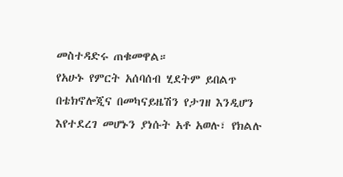መስተዳድሩ ጠቁመዋል።
የአሁኑ የምርት አሰባሰብ ሂደትም ይበልጥ በቴክኖሎጂና በመካናይዜሽን የታገዘ እንዲሆን እየተደረገ መሆኑን ያነሱት አቶ አወሉ፣ የክልሉ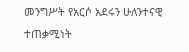መንግሥት የአርሶ አደሩን ሁለንተናዊ ተጠቃሚነት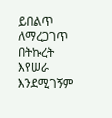ይበልጥ ለማረጋገጥ በትኩረት እየሠራ እንደሚገኝም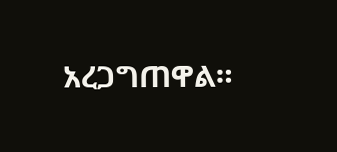አረጋግጠዋል።